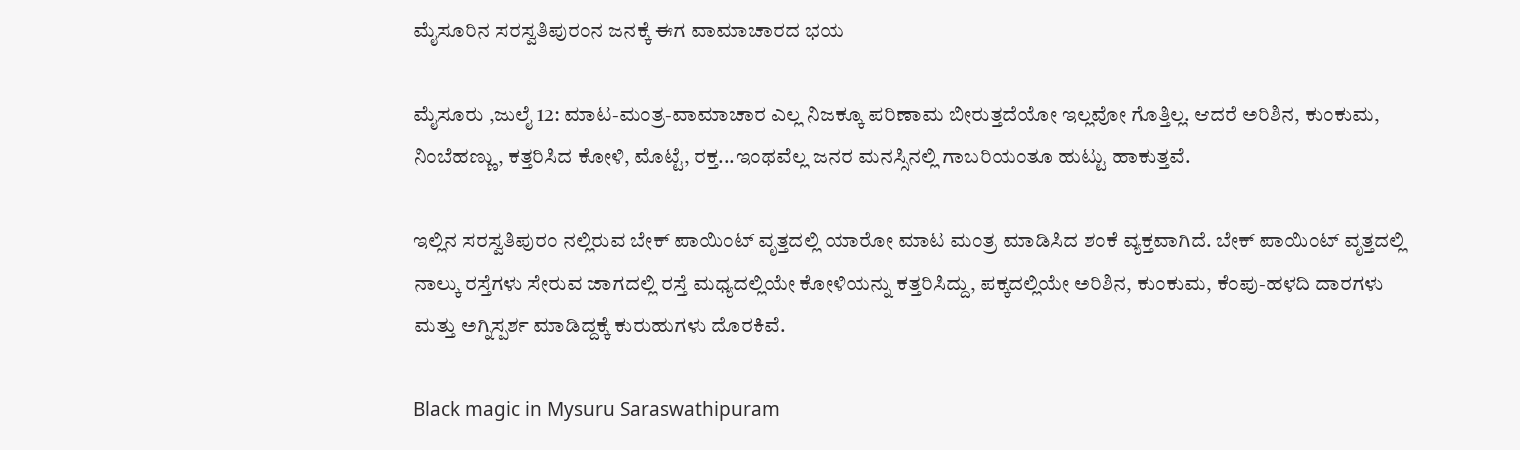ಮೈಸೂರಿನ ಸರಸ್ವತಿಪುರಂನ ಜನಕ್ಕೆ ಈಗ ವಾಮಾಚಾರದ ಭಯ

ಮೈಸೂರು ,ಜುಲೈ 12: ಮಾಟ-ಮಂತ್ರ-ವಾಮಾಚಾರ ಎಲ್ಲ ನಿಜಕ್ಕೂ ಪರಿಣಾಮ ಬೀರುತ್ತದೆಯೋ ಇಲ್ಲವೋ ಗೊತ್ತಿಲ್ಲ. ಆದರೆ ಅರಿಶಿನ, ಕುಂಕುಮ, ನಿಂಬೆಹಣ್ಣು, ಕತ್ತರಿಸಿದ ಕೋಳಿ, ಮೊಟ್ಟೆ, ರಕ್ತ...ಇಂಥವೆಲ್ಲ ಜನರ ಮನಸ್ಸಿನಲ್ಲಿ ಗಾಬರಿಯಂತೂ ಹುಟ್ಟು ಹಾಕುತ್ತವೆ.

ಇಲ್ಲಿನ ಸರಸ್ವತಿಪುರಂ ನಲ್ಲಿರುವ ಬೇಕ್ ಪಾಯಿಂಟ್ ವೃತ್ತದಲ್ಲಿ ಯಾರೋ ಮಾಟ ಮಂತ್ರ ಮಾಡಿಸಿದ ಶಂಕೆ ವ್ಯಕ್ತವಾಗಿದೆ. ಬೇಕ್ ಪಾಯಿಂಟ್ ವೃತ್ತದಲ್ಲಿ ನಾಲ್ಕು ರಸ್ತೆಗಳು ಸೇರುವ ಜಾಗದಲ್ಲಿ ರಸ್ತೆ ಮಧ್ಯದಲ್ಲಿಯೇ ಕೋಳಿಯನ್ನು ಕತ್ತರಿಸಿದ್ದು, ಪಕ್ಕದಲ್ಲಿಯೇ ಅರಿಶಿನ, ಕುಂಕುಮ, ಕೆಂಪು-ಹಳದಿ ದಾರಗಳು ಮತ್ತು ಅಗ್ನಿಸ್ಪರ್ಶ ಮಾಡಿದ್ದಕ್ಕೆ ಕುರುಹುಗಳು ದೊರಕಿವೆ.

Black magic in Mysuru Saraswathipuram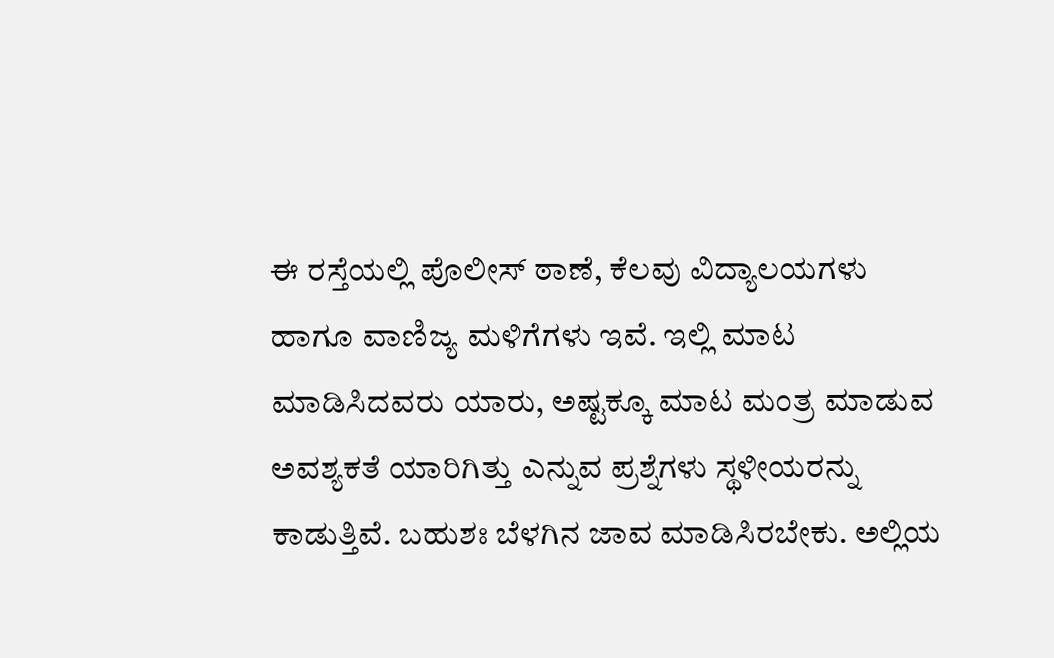ಈ ರಸ್ತೆಯಲ್ಲಿ ಪೊಲೀಸ್ ಠಾಣೆ, ಕೆಲವು ವಿದ್ಯಾಲಯಗಳು ಹಾಗೂ ವಾಣಿಜ್ಯ ಮಳಿಗೆಗಳು ಇವೆ. ಇಲ್ಲಿ ಮಾಟ ಮಾಡಿಸಿದವರು ಯಾರು, ಅಷ್ಟಕ್ಕೂ ಮಾಟ ಮಂತ್ರ ಮಾಡುವ ಅವಶ್ಯಕತೆ ಯಾರಿಗಿತ್ತು ಎನ್ನುವ ಪ್ರಶ್ನೆಗಳು ಸ್ಥಳೀಯರನ್ನು ಕಾಡುತ್ತಿವೆ. ಬಹುಶಃ ಬೆಳಗಿನ ಜಾವ ಮಾಡಿಸಿರಬೇಕು. ಅಲ್ಲಿಯ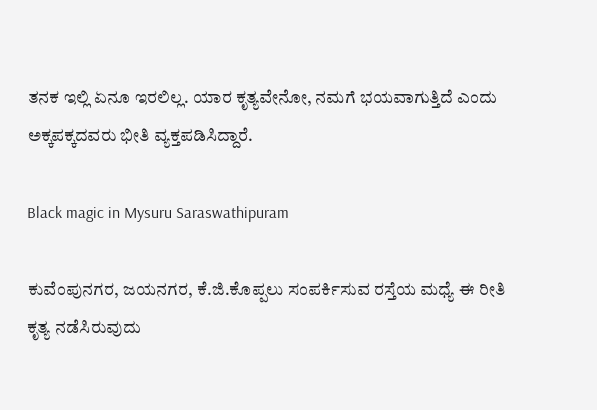ತನಕ ಇಲ್ಲಿ ಏನೂ ಇರಲಿಲ್ಲ. ಯಾರ ಕೃತ್ಯವೇನೋ, ನಮಗೆ ಭಯವಾಗುತ್ತಿದೆ ಎಂದು ಅಕ್ಕಪಕ್ಕದವರು ಭೀತಿ ವ್ಯಕ್ತಪಡಿಸಿದ್ದಾರೆ.

Black magic in Mysuru Saraswathipuram

ಕುವೆಂಪುನಗರ, ಜಯನಗರ, ಕೆ.ಜಿ.ಕೊಪ್ಪಲು ಸಂಪರ್ಕಿಸುವ ರಸ್ತೆಯ ಮಧ್ಯೆ ಈ ರೀತಿ ಕೃತ್ಯ ನಡೆಸಿರುವುದು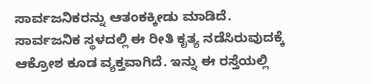ಸಾರ್ವಜನಿಕರನ್ನು ಆತಂಕಕ್ಕೀಡು ಮಾಡಿದೆ. ಸಾರ್ವಜನಿಕ ಸ್ಥಳದಲ್ಲಿ ಈ ರೀತಿ ಕೃತ್ಯ ನಡೆಸಿರುವುದಕ್ಕೆ ಆಕ್ರೋಶ ಕೂಡ ವ್ಯಕ್ತವಾಗಿದೆ. ಇನ್ನು ಈ ರಸ್ತೆಯಲ್ಲಿ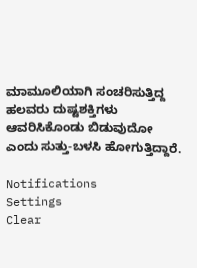ಮಾಮೂಲಿಯಾಗಿ ಸಂಚರಿಸುತ್ತಿದ್ದ ಹಲವರು ದುಷ್ಟಶಕ್ತಿಗಳು ಆವರಿಸಿಕೊಂಡು ಬಿಡುವುದೋ ಎಂದು ಸುತ್ತು-ಬಳಸಿ ಹೋಗುತ್ತಿದ್ದಾರೆ.

Notifications
Settings
Clear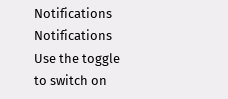Notifications
Notifications
Use the toggle to switch on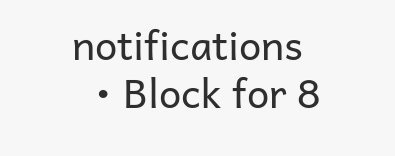notifications
  • Block for 8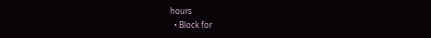hours
  • Block for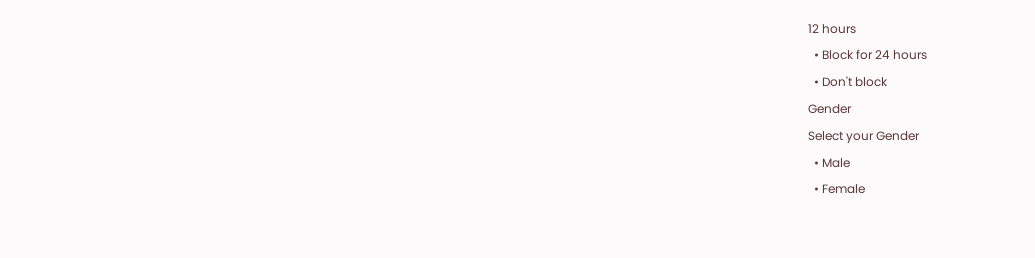12 hours
  • Block for 24 hours
  • Don't block
Gender
Select your Gender
  • Male
  • Female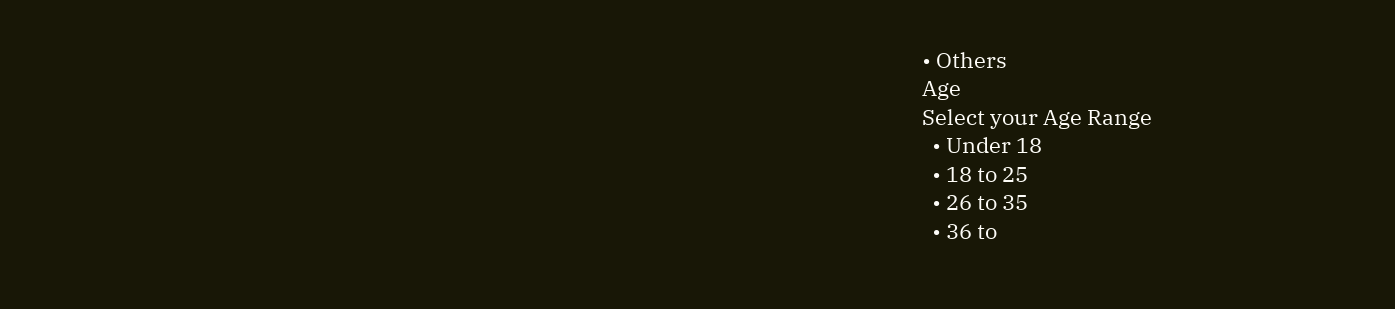• Others
Age
Select your Age Range
  • Under 18
  • 18 to 25
  • 26 to 35
  • 36 to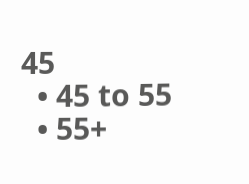45
  • 45 to 55
  • 55+